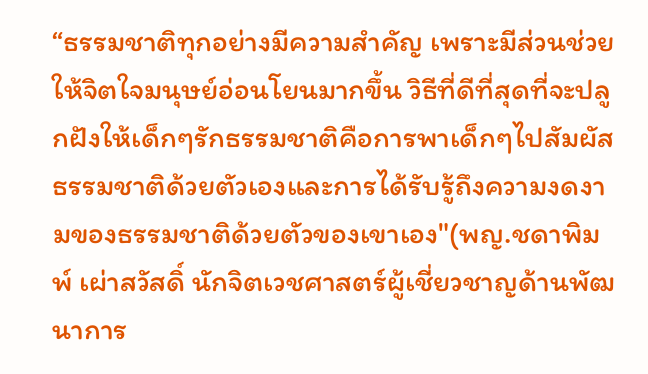“ธรรมชาติทุกอย่างมีความสำคัญ เพราะมีส่วนช่วยให้จิตใจมนุษย์อ่อนโยนมากขึ้น วิธีที่ดีที่สุดที่จะปลูกฝังให้เด็กๆรักธรรมชาติคือการพาเด็กๆไปสัมผัสธรรมชาติด้วยตัวเองและการได้รับรู้ถึงความงดงามของธรรมชาติด้วยตัวของเขาเอง"(พญ.ชดาพิมพ์ เผ่าสวัสดิ์ นักจิตเวชศาสตร์ผู้เชี่ยวชาญด้านพัฒนาการ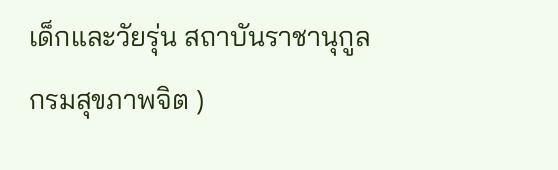เด็กและวัยรุ่น สถาบันราชานุกูล กรมสุขภาพจิต )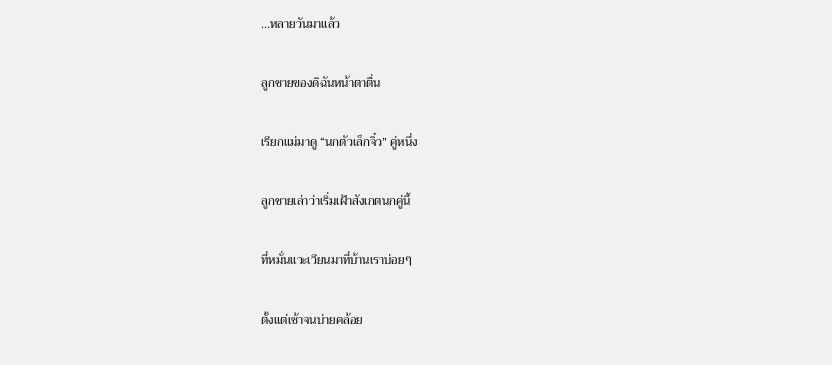...หลายวันมาแล้ว

ลูกชายของดิฉันหน้าตาตื่น

เรียกแม่มาดู “นกตัวเล็กจิ๋ว” คู่หนึ่ง

ลูกชายเล่าว่าเริ่มเฝ้าสังเกตนกคู่นี้

ที่หมั่นแวะเวียนมาที่บ้านเราบ่อยๆ

ตั้งแต่เช้าจนบ่ายคล้อย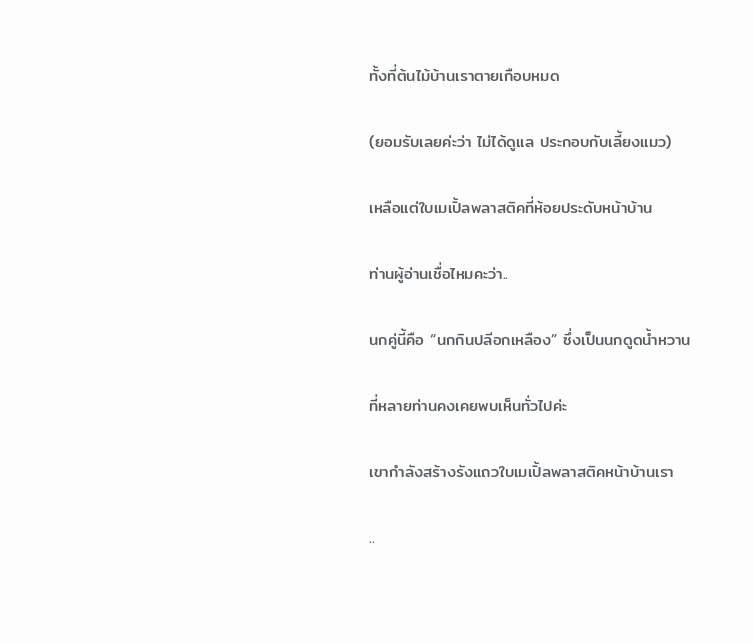ทั้งที่ต้นไม้บ้านเราตายเกือบหมด

(ยอมรับเลยค่ะว่า ไม่ได้ดูแล ประกอบกับเลี้ยงแมว)

เหลือแต่ใบเมเปิ้ลพลาสติคที่ห้อยประดับหน้าบ้าน

ท่านผู้อ่านเชื่อไหมคะว่า..

นกคู่นี้คือ “นกกินปลีอกเหลือง” ซึ่งเป็นนกดูดน้ำหวาน

ที่หลายท่านคงเคยพบเห็นทั่วไปค่ะ

เขากำลังสร้างรังแถวใบเมเปิ้ลพลาสติคหน้าบ้านเรา

..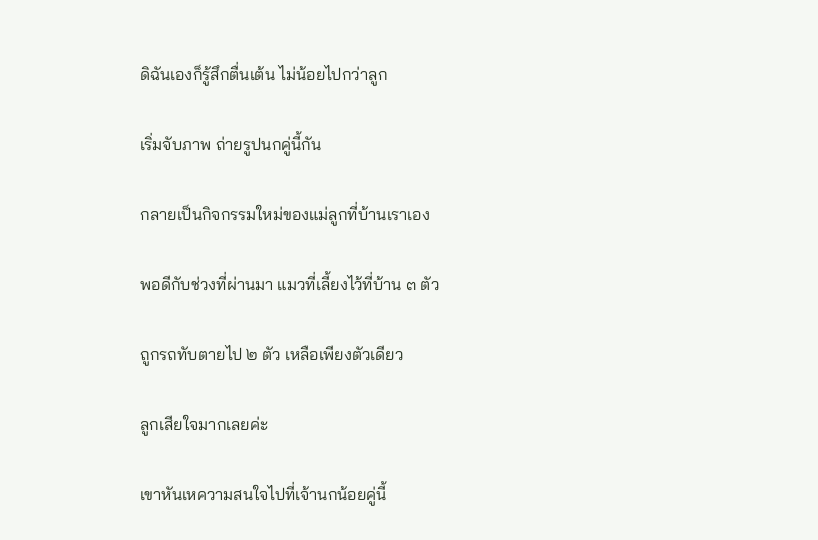ดิฉันเองก็รู้สึกตื่นเต้น ไม่น้อยไปกว่าลูก

เริ่มจับภาพ ถ่ายรูปนกคู่นี้กัน

กลายเป็นกิจกรรมใหม่ของแม่ลูกที่บ้านเราเอง

พอดีกับช่วงที่ผ่านมา แมวที่เลี้ยงไว้ที่บ้าน ๓ ตัว

ถูกรถทับตายไป ๒ ตัว เหลือเพียงตัวเดียว

ลูกเสียใจมากเลยค่ะ

เขาหันเหความสนใจไปที่เจ้านกน้อยคู่นี้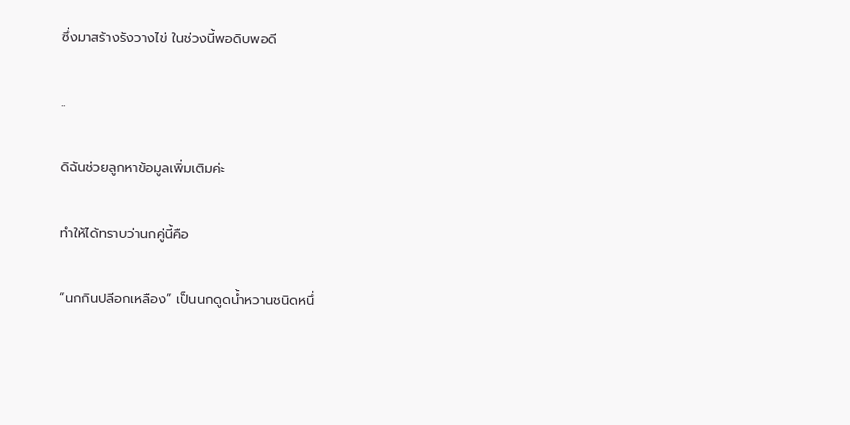ซึ่งมาสร้างรังวางไข่ ในช่วงนี้พอดิบพอดี

..

ดิฉันช่วยลูกหาข้อมูลเพิ่มเติมค่ะ

ทำให้ได้ทราบว่านกคู่นี้คือ

“นกกินปลีอกเหลือง” เป็นนกดูดน้ำหวานชนิดหนึ่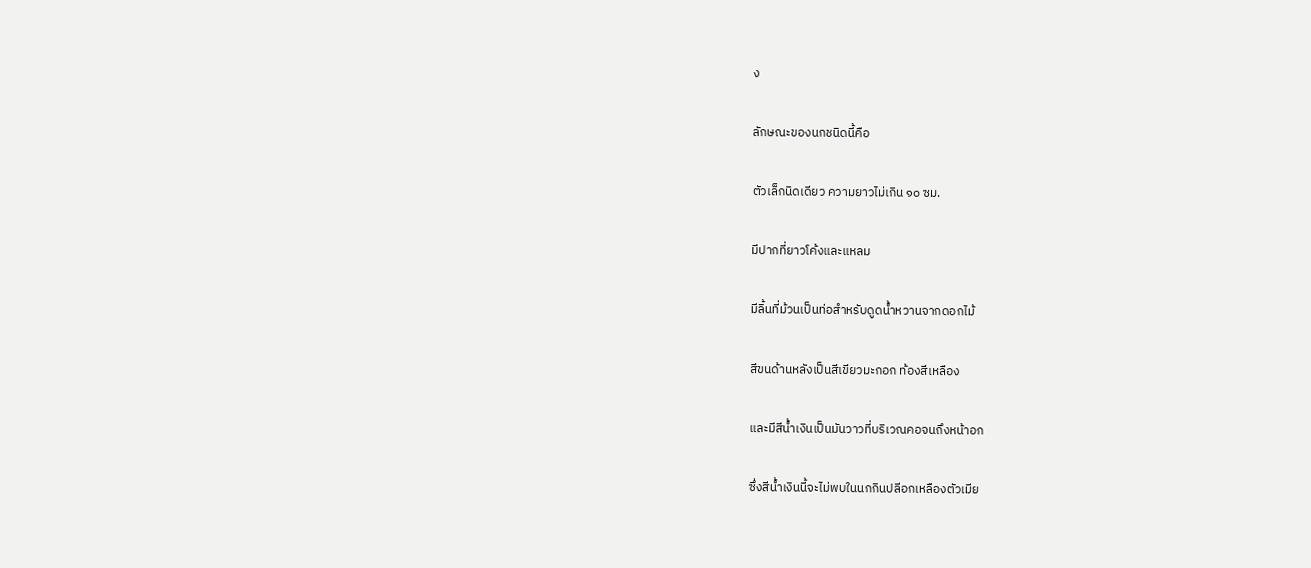ง

ลักษณะของนกชนิดนี้คือ

ตัวเล็กนิดเดียว ความยาวไม่เกิน ๑๐ ซม.

มีปากที่ยาวโค้งและแหลม

มีลิ้นที่ม้วนเป็นท่อสำหรับดูดน้ำหวานจากดอกไม้

สีขนด้านหลังเป็นสีเขียวมะกอก ท้องสีเหลือง

และมีสีน้ำเงินเป็นมันวาวที่บริเวณคอจนถึงหน้าอก

ซึ่งสีน้ำเงินนี้จะไม่พบในนกกินปลีอกเหลืองตัวเมีย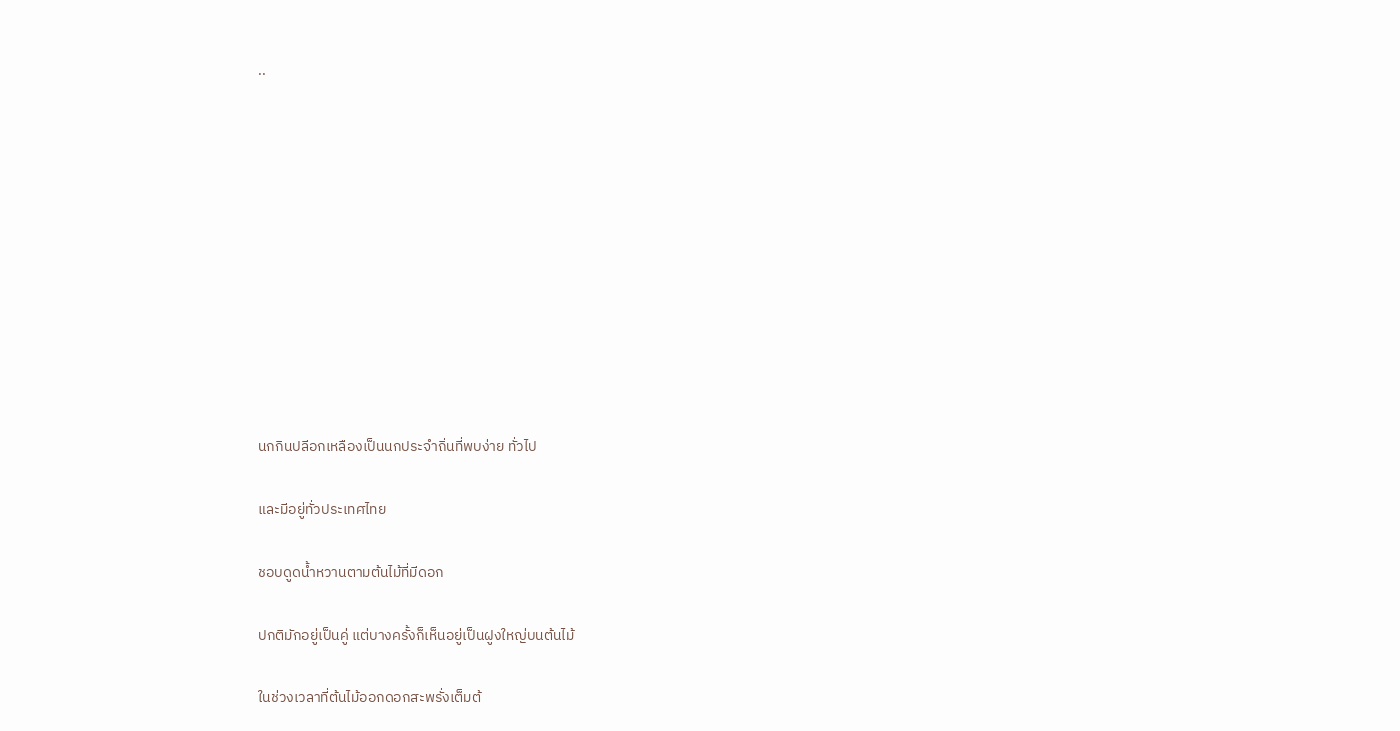..











นกกินปลีอกเหลืองเป็นนกประจำถิ่นที่พบง่าย ทั่วไป

และมีอยู่ทั่วประเทศไทย

ชอบดูดน้ำหวานตามต้นไม้ที่มีดอก

ปกติมักอยู่เป็นคู่ แต่บางครั้งก็เห็นอยู่เป็นฝูงใหญ่บนต้นไม้

ในช่วงเวลาที่ต้นไม้ออกดอกสะพรั่งเต็มต้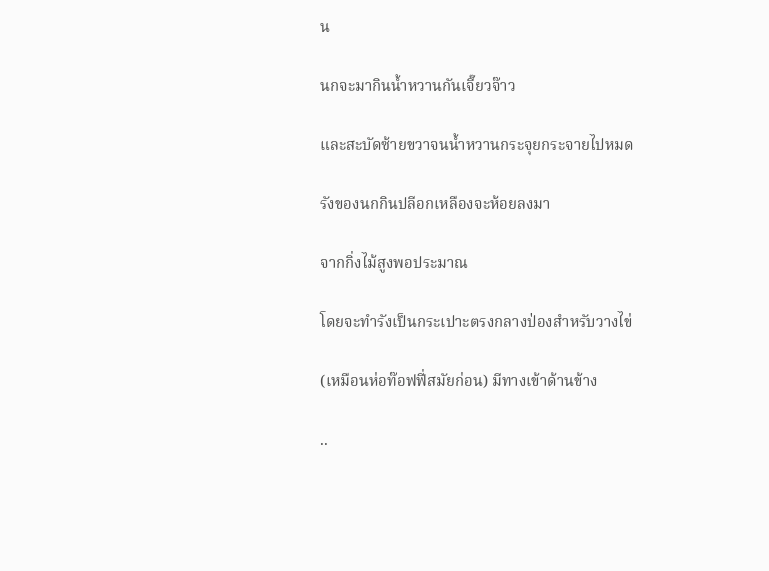น

นกจะมากินน้ำหวานกันเจี๊ยวจ๊าว

และสะบัดซ้ายขวาจนน้ำหวานกระจุยกระจายไปหมด

รังของนกกินปลีอกเหลืองจะห้อยลงมา

จากกิ่งไม้สูงพอประมาณ

โดยจะทำรังเป็นกระเปาะตรงกลางป่องสำหรับวางไข่

(เหมือนห่อท๊อฟฟี่สมัยก่อน) มีทางเข้าด้านข้าง

..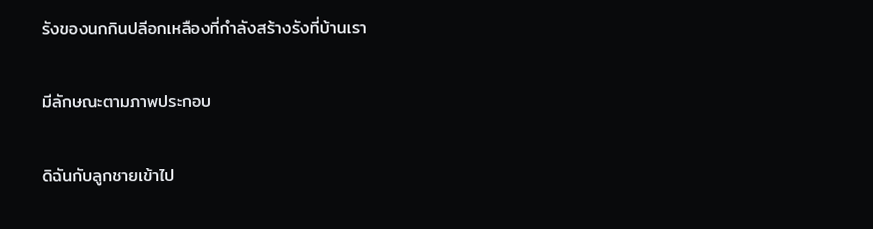รังของนกกินปลีอกเหลืองที่กำลังสร้างรังที่บ้านเรา

มีลักษณะตามภาพประกอบ

ดิฉันกับลูกชายเข้าไป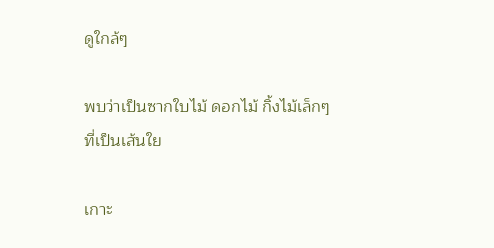ดูใกล้ๆ

พบว่าเป็นซากใบไม้ ดอกไม้ กิ้งไม้เล็กๆ ที่เป็นเส้นใย

เกาะ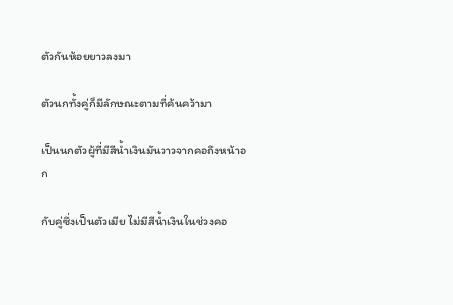ตัวกันห้อยยาวลงมา

ตัวนกทั้งคู่ก็มีลักษณะตามที่ค้นคว้ามา

เป็นนกตัวผู้ที่มีสีน้ำเงินมันวาวจากคอถึงหน้าอก

กับคู่ซึ่งเป็นตัวเมีย ไม่มีสีน้ำเงินในช่วงคอ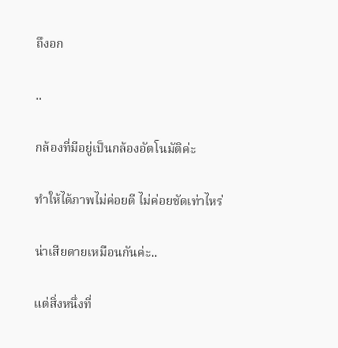ถึงอก

..

กล้องที่มีอยู่เป็นกล้องอัตโนมัติค่ะ

ทำให้ได้ภาพไม่ค่อยดี ไม่ค่อยชัดเท่าไหร่

น่าเสียดายเหมือนกันค่ะ..

แต่สิ่งหนึ่งที่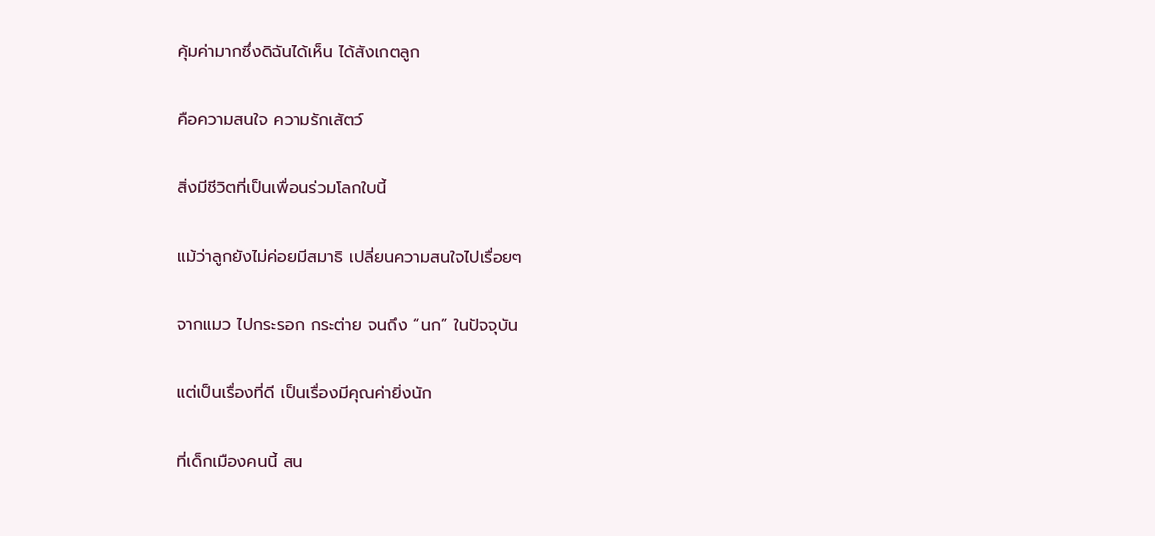คุ้มค่ามากซึ่งดิฉันได้เห็น ได้สังเกตลูก

คือความสนใจ ความรักเสัตว์

สิ่งมีชีวิตที่เป็นเพื่อนร่วมโลกใบนี้

แม้ว่าลูกยังไม่ค่อยมีสมาธิ เปลี่ยนความสนใจไปเรื่อยๆ

จากแมว ไปกระรอก กระต่าย จนถึง “นก” ในปัจจุบัน

แต่เป็นเรื่องที่ดี เป็นเรื่องมีคุณค่ายิ่งนัก

ที่เด็กเมืองคนนี้ สน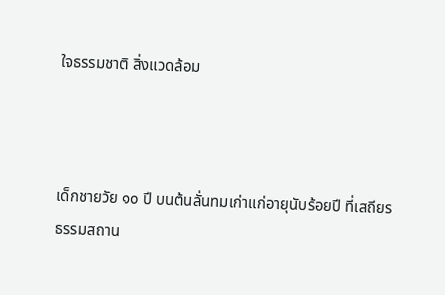ใจธรรมชาติ สิ่งแวดล้อม



เด็กชายวัย ๑๐ ปี บนต้นลั่นทมเก่าแก่อายุนับร้อยปี ที่เสถียรธรรมสถาน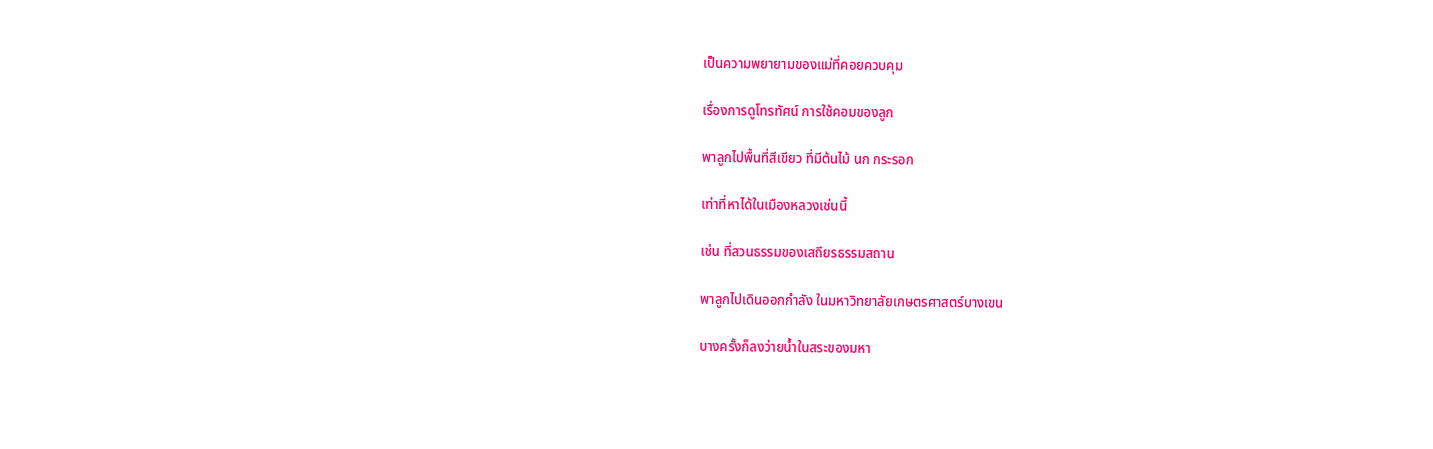เป็นความพยายามของแม่ที่คอยควบคุม

เรื่องการดูโทรทัศน์ การใช้คอมของลูก

พาลูกไปพื้นที่สีเขียว ที่มีต้นไม้ นก กระรอก

เท่าที่หาได้ในเมืองหลวงเช่นนี้

เช่น ที่สวนธรรมของเสถียรธรรมสถาน

พาลูกไปเดินออกกำลัง ในมหาวิทยาลัยเกษตรศาสตร์บางเขน

บางครั้งก็ลงว่ายน้ำในสระของมหา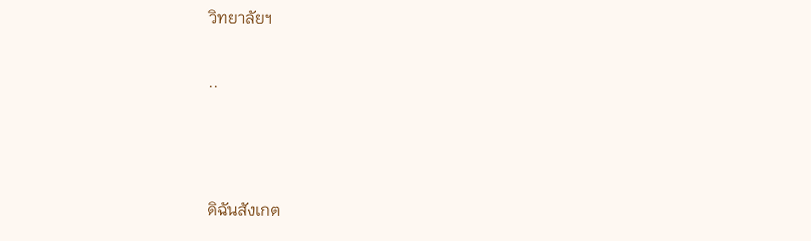วิทยาลัยฯ

..



ดิฉันสังเกต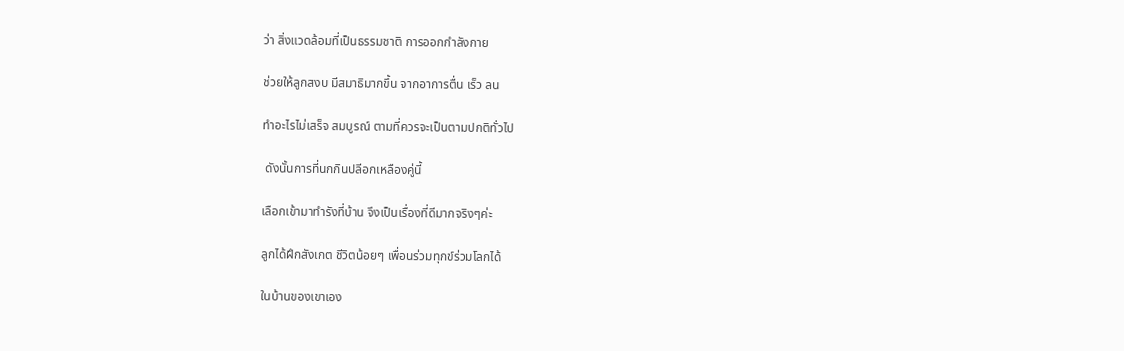ว่า สิ่งแวดล้อมที่เป็นธรรมชาติ การออกกำลังกาย

ช่วยให้ลูกสงบ มีสมาธิมากขึ้น จากอาการตื่น เร็ว ลน

ทำอะไรไม่เสร็จ สมบูรณ์ ตามที่ควรจะเป็นตามปกติทั่วไป

 ดังนั้นการที่นกกินปลีอกเหลืองคู่นี้

เลือกเข้ามาทำรังที่บ้าน จึงเป็นเรื่องที่ดีมากจริงๆค่ะ

ลูกได้ฝึกสังเกต ชีวิตน้อยๆ เพื่อนร่วมทุกข์ร่วมโลกได้

ในบ้านของเขาเอง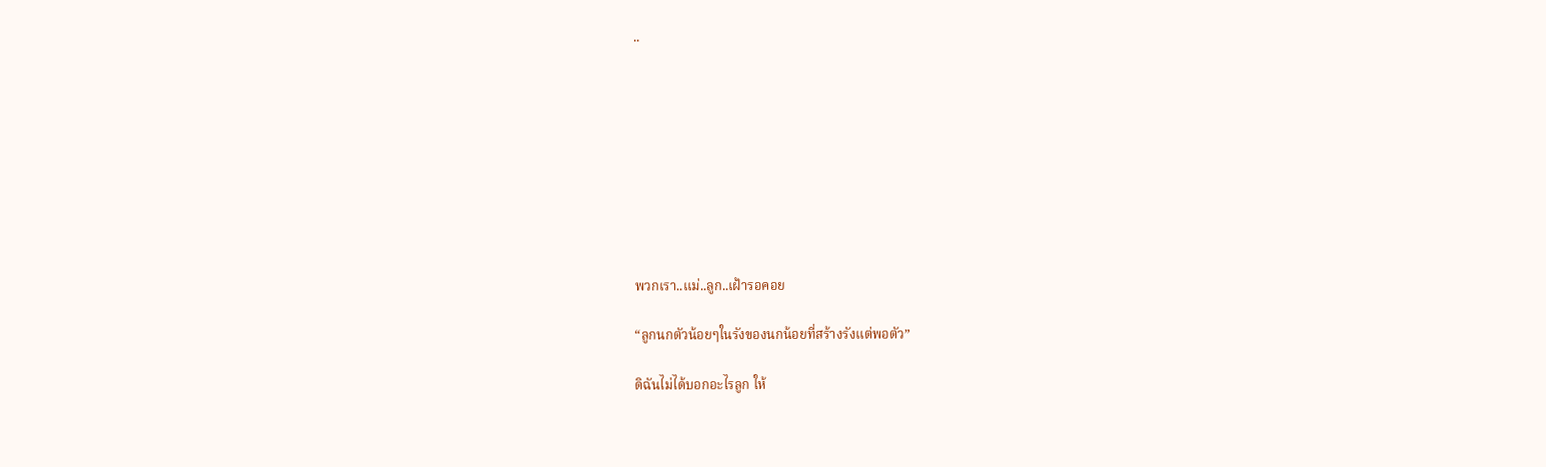..









พวกเรา..แม่..ลูก..เฝ้ารอคอย

“ลูกนกตัวน้อยๆในรังของนกน้อยที่สร้างรังแต่พอตัว”

ดิฉันไม่ได้บอกอะไรลูก ให้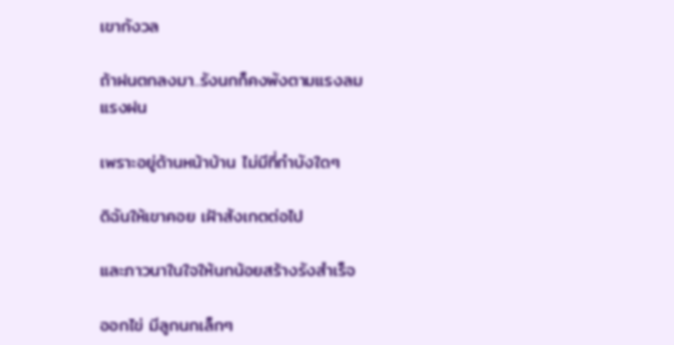เขากังวล

ถ้าฝนตกลงมา..รังนกก็คงพังตามแรงลมแรงฝน

เพราะอยู่ด้านหน้าบ้าน ไม่มีที่กำบังใดๆ

ดิฉันให้เขาคอย เฝ้าสังเกตต่อไป

และภาวนาในใจให้นกน้อยสร้างรังสำเร็จ

ออกไข่ มีลูกนกเล็กๆ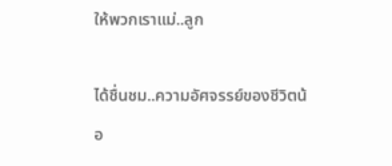ให้พวกเราแม่..ลูก

ได้ชื่นชม..ความอัศจรรย์ของชีวิตน้อ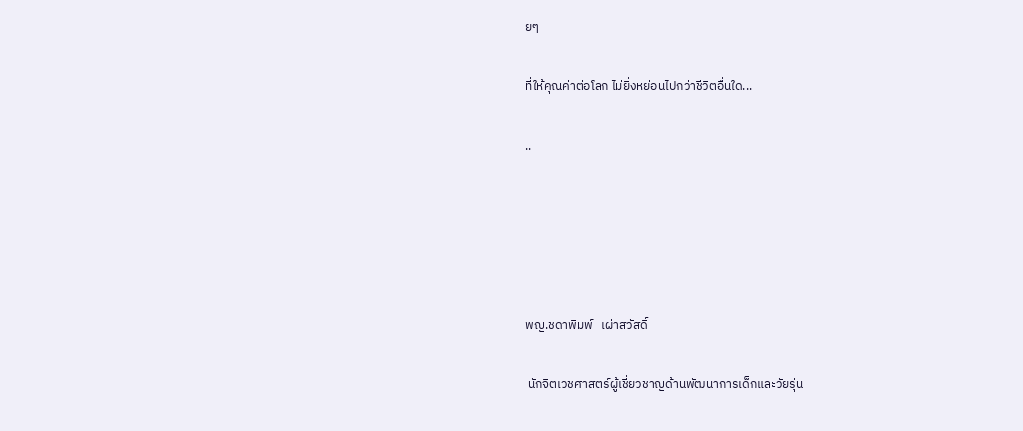ยๆ

ที่ให้คุณค่าต่อโลก ไม่ยิ่งหย่อนไปกว่าชีวิตอื่นใด...

..





พญ.ชดาพิมพ์   เผ่าสวัสดิ์

 นักจิตเวชศาสตร์ผู้เชี่ยวชาญด้านพัฒนาการเด็กและวัยรุ่น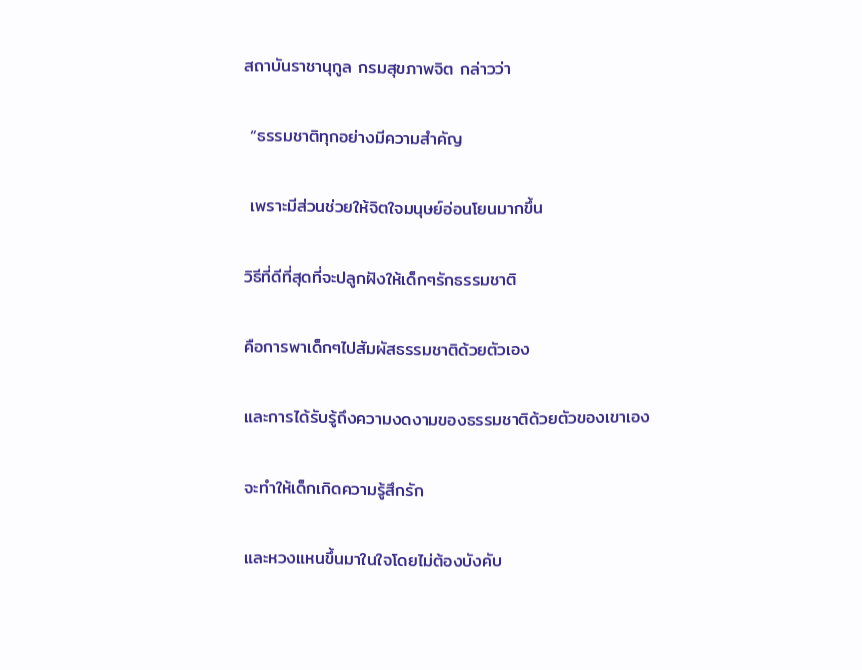สถาบันราชานุกูล กรมสุขภาพจิต กล่าวว่า

 “ธรรมชาติทุกอย่างมีความสำคัญ

 เพราะมีส่วนช่วยให้จิตใจมนุษย์อ่อนโยนมากขึ้น

วิธีที่ดีที่สุดที่จะปลูกฝังให้เด็กๆรักธรรมชาติ

คือการพาเด็กๆไปสัมผัสธรรมชาติด้วยตัวเอง

และการได้รับรู้ถึงความงดงามของธรรมชาติด้วยตัวของเขาเอง

จะทำให้เด็กเกิดความรู้สึกรัก

และหวงแหนขึ้นมาในใจโดยไม่ต้องบังคับ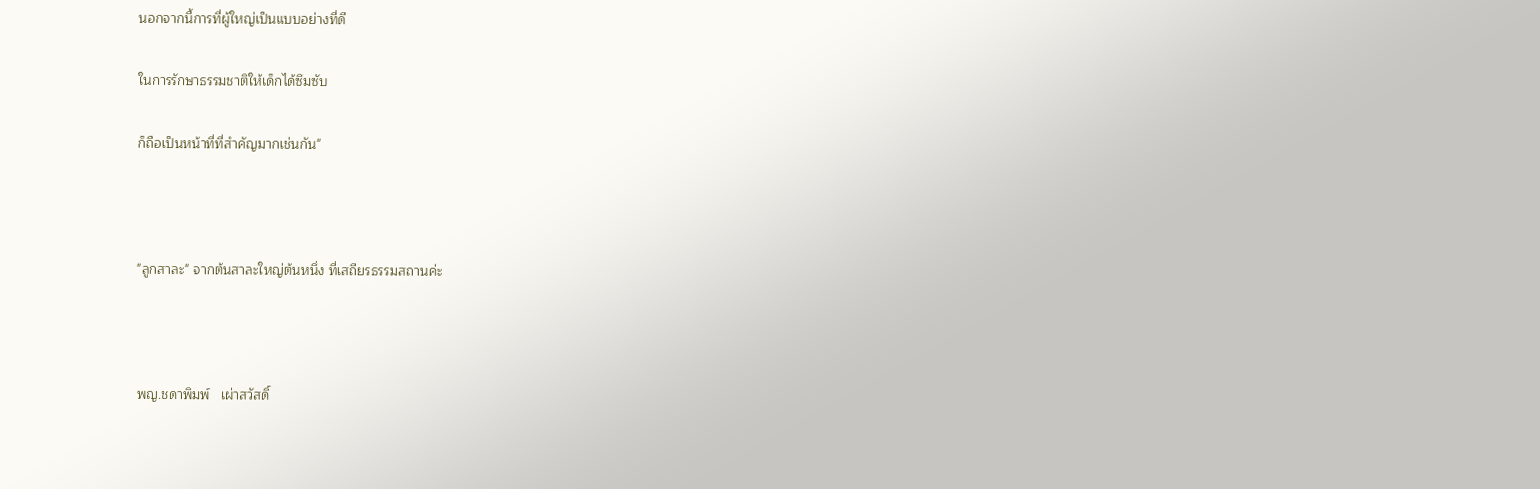นอกจากนี้การที่ผู้ใหญ่เป็นแบบอย่างที่ดี

ในการรักษาธรรมชาติให้เด็กได้ซึมซับ

ก็ถือเป็นหน้าที่ที่สำคัญมากเช่นกัน"



"ลูกสาละ" จากต้นสาละใหญ่ต้นหนึ่ง ที่เสถียรธรรมสถานค่ะ



พญ.ชดาพิมพ์   เผ่าสวัสดิ์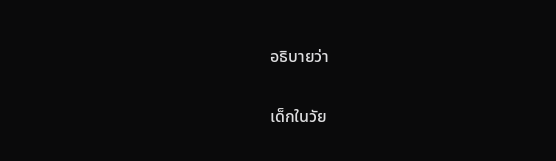อธิบายว่า

เด็กในวัย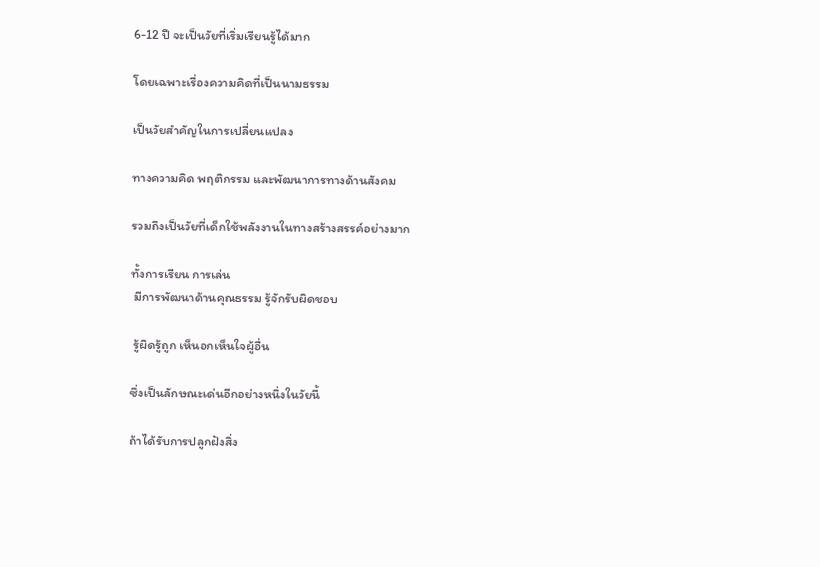6-12 ปี จะเป็นวัยที่เริ่มเรียนรู้ได้มาก

โดยเฉพาะเรื่องความคิดที่เป็นนามธรรม

เป็นวัยสำคัญในการเปลี่ยนแปลง

ทางความคิด พฤติกรรม และพัฒนาการทางด้านสังคม

รวมถึงเป็นวัยที่เด็กใช้พลังงานในทางสร้างสรรค์อย่างมาก

ทั้งการเรียน การเล่น
 มีการพัฒนาด้านคุณธรรม รู้จักรับผิดชอบ

 รู้ผิดรู้ถูก เห็นอกเห็นใจผู้อื่น

ซึ่งเป็นลักษณะเด่นอีกอย่างหนึ่งในวัยนี้

ถ้าได้รับการปลูกฝังสิ่ง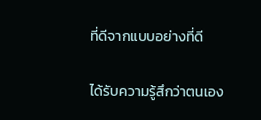ที่ดีจากแบบอย่างที่ดี

ได้รับความรู้สึกว่าตนเอง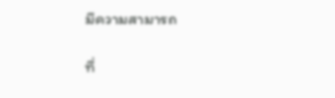มีความสามารถ

ที่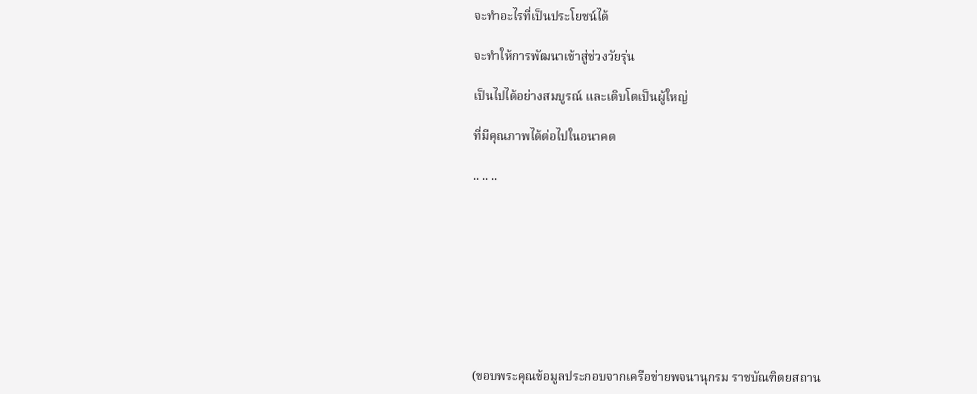จะทำอะไรที่เป็นประโยชน์ได้

จะทำให้การพัฒนาเข้าสู่ช่วงวัยรุ่น

เป็นไปได้อย่างสมบูรณ์ และเติบโตเป็นผู้ใหญ่

ที่มีคุณภาพได้ต่อไปในอนาคต

.. .. ..









(ขอบพระคุณข้อมูลประกอบจากเครือข่ายพจนานุกรม ราชบัณฑิตยสถาน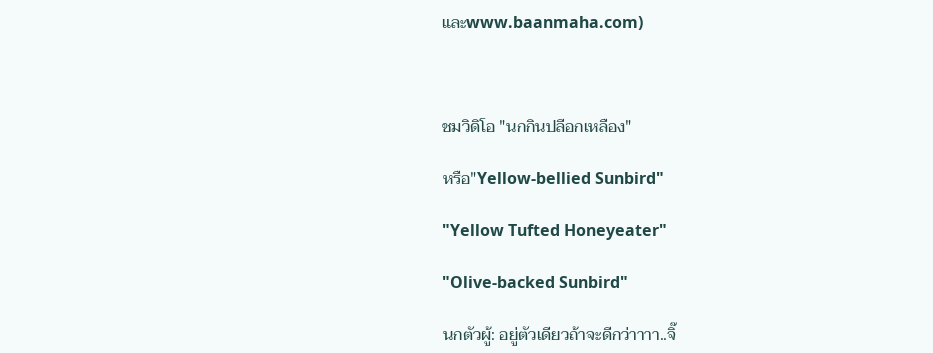และwww.baanmaha.com)



ชมวิดิโอ "นกกินปลีอกเหลือง"

หรือ"Yellow-bellied Sunbird"

"Yellow Tufted Honeyeater"

"Olive-backed Sunbird"

นกตัวผู้: อยู่ตัวเดียวถ้าจะดีกว่าาาา..จิ๊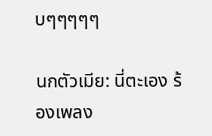บๆๆๆๆๆ

นกตัวเมีย: นี่ตะเอง ร้องเพลง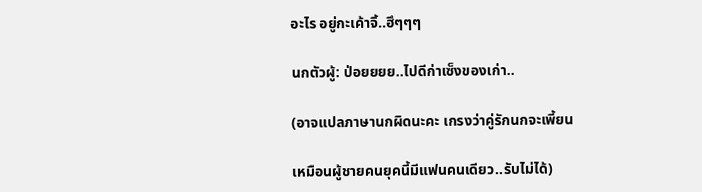อะไร อยู่กะเค้าจิ้..ฮึๆๆๆ

นกตัวผู้: ป่อยยยย..ไปดีก่าเซ็งของเก่า..

(อาจแปลภาษานกผิดนะคะ เกรงว่าคู่รักนกจะเพี้ยน

เหมือนผู้ชายคนยุคนี้มีแฟนคนเดียว..รับไม่ได้)